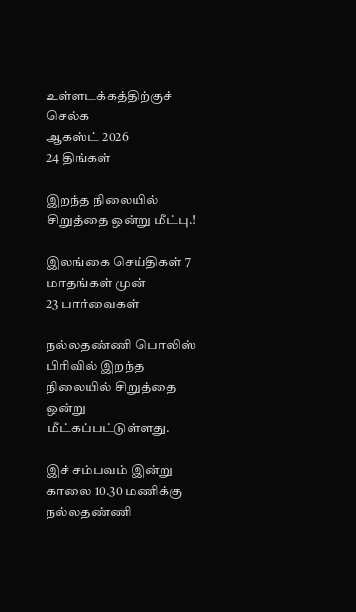உள்ளடக்கத்திற்குச் செல்க
ஆகஸ்ட் 2026
24 திங்கள்

இறந்த நிலையில் சிறுத்தை ஒன்று மீட்பு.!

இலங்கை செய்திகள் 7 மாதங்கள் முன்
23 பார்வைகள்

நல்லதண்ணி பொலிஸ் பிரிவில் இறந்த நிலையில் சிறுத்தை ஒன்று மீட்கப்பட்டுள்ளது.

இச் சம்பவம் இன்று காலை 10.30 மணிக்கு நல்லதண்ணி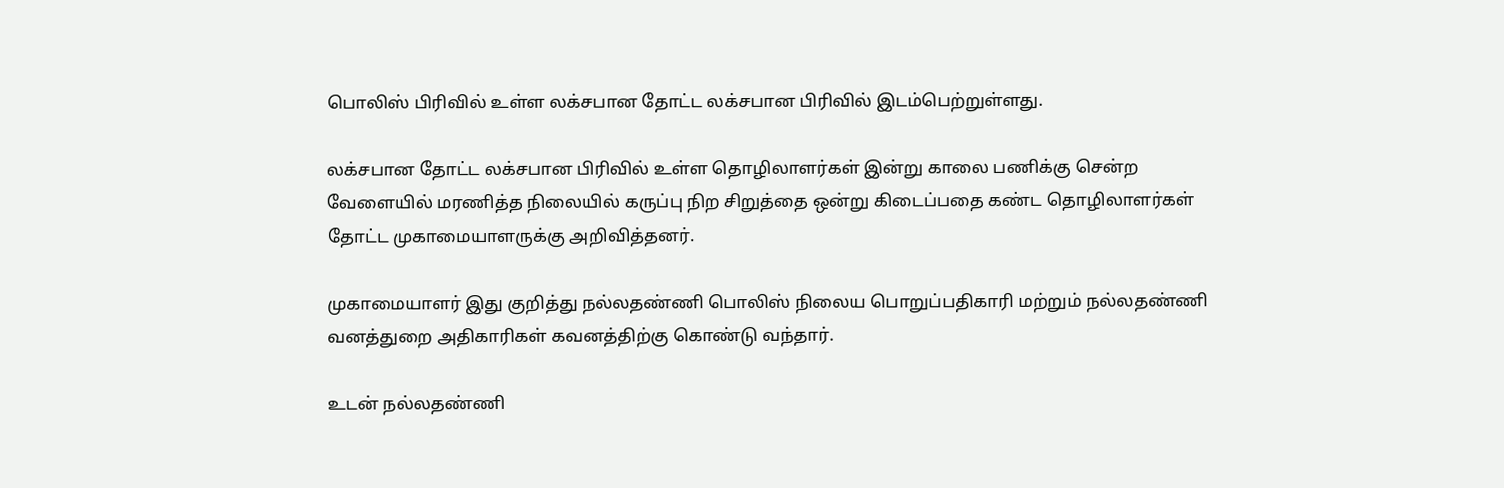பொலிஸ் பிரிவில் உள்ள லக்சபான தோட்ட லக்சபான பிரிவில் இடம்பெற்றுள்ளது.

லக்சபான தோட்ட லக்சபான பிரிவில் உள்ள தொழிலாளர்கள் இன்று காலை பணிக்கு சென்ற வேளையில் மரணித்த நிலையில் கருப்பு நிற சிறுத்தை ஒன்று கிடைப்பதை கண்ட தொழிலாளர்கள் தோட்ட முகாமையாளருக்கு அறிவித்தனர்.

முகாமையாளர் இது குறித்து நல்லதண்ணி பொலிஸ் நிலைய பொறுப்பதிகாரி மற்றும் நல்லதண்ணி வனத்துறை அதிகாரிகள் கவனத்திற்கு கொண்டு வந்தார்.

உடன் நல்லதண்ணி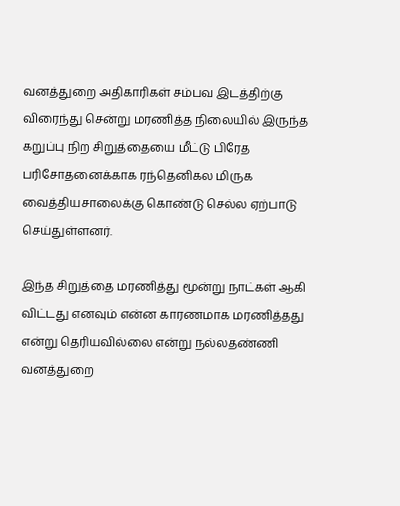வனத்துறை அதிகாரிகள் சம்பவ இடத்திற்கு விரைந்து சென்று மரணித்த நிலையில் இருந்த கறுப்பு நிற சிறுத்தையை மீட்டு பிரேத பரிசோதனைக்காக ரந்தெனிகல மிருக வைத்தியசாலைக்கு கொண்டு செல்ல ஏற்பாடு செய்துள்ளனர்.

இந்த சிறுத்தை மரணித்து மூன்று நாட்கள் ஆகி விட்டது எனவும் என்ன காரணமாக மரணித்தது என்று தெரியவில்லை என்று நல்லதண்ணி வனத்துறை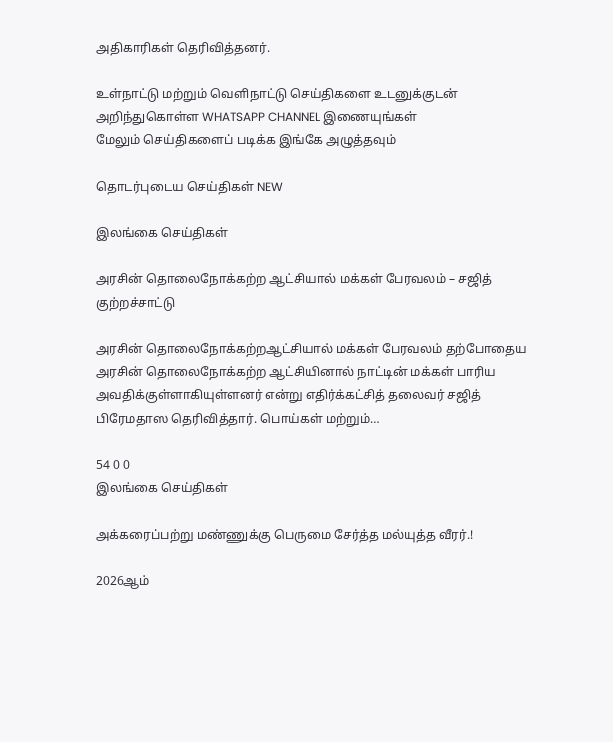அதிகாரிகள் தெரிவித்தனர்.

உள்நாட்டு மற்றும் வெளிநாட்டு செய்திகளை உடனுக்குடன் அறிந்துகொள்ள WHATSAPP CHANNEL இணையுங்கள்
மேலும் செய்திகளைப் படிக்க இங்கே அழுத்தவும்

தொடர்புடைய செய்திகள் NEW

இலங்கை செய்திகள்

அரசின் தொலைநோக்கற்ற ஆட்சியால் மக்கள் பேரவலம் – சஜித் குற்றச்சாட்டு

அரசின் தொலைநோக்கற்றஆட்சியால் மக்கள் பேரவலம் தற்போதைய அரசின் தொலைநோக்கற்ற ஆட்சியினால் நாட்டின் மக்கள் பாரிய அவதிக்குள்ளாகியுள்ளனர் என்று எதிர்க்கட்சித் தலைவர் சஜித் பிரேமதாஸ தெரிவித்தார். பொய்கள் மற்றும்…

54 0 0
இலங்கை செய்திகள்

அக்கரைப்பற்று மண்ணுக்கு பெருமை சேர்த்த மல்யுத்த வீரர்.!

2026ஆம்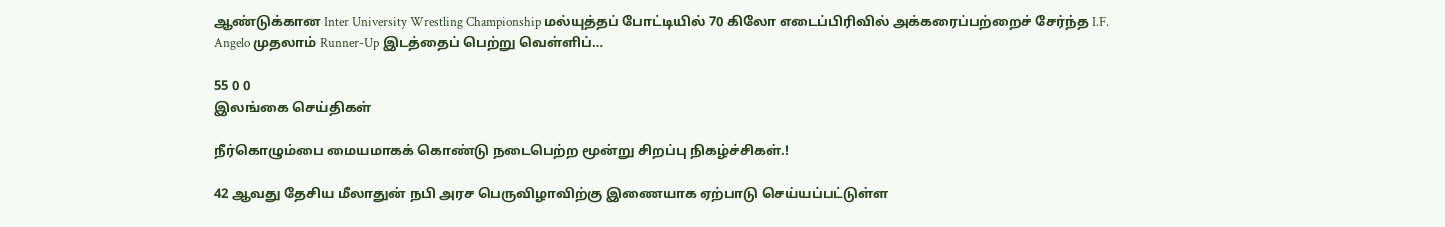ஆண்டுக்கான Inter University Wrestling Championship மல்யுத்தப் போட்டியில் 70 கிலோ எடைப்பிரிவில் அக்கரைப்பற்றைச் சேர்ந்த I.F. Angelo முதலாம் Runner-Up இடத்தைப் பெற்று வெள்ளிப்…

55 0 0
இலங்கை செய்திகள்

நீர்கொழும்பை மையமாகக் கொண்டு நடைபெற்ற மூன்று சிறப்பு நிகழ்ச்சிகள்.!

42 ஆவது தேசிய மீலாதுன் நபி அரச பெருவிழாவிற்கு இணையாக ஏற்பாடு செய்யப்பட்டுள்ள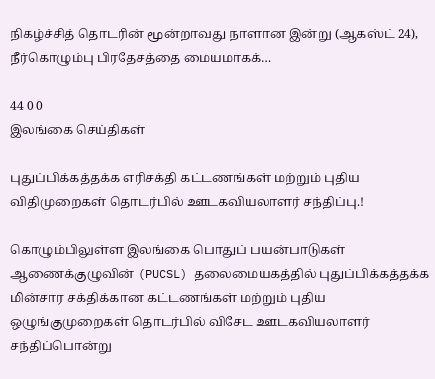நிகழ்ச்சித் தொடரின் மூன்றாவது நாளான இன்று (ஆகஸ்ட் 24), நீர்கொழும்பு பிரதேசத்தை மையமாகக்…

44 0 0
இலங்கை செய்திகள்

புதுப்பிக்கத்தக்க எரிசக்தி கட்டணங்கள் மற்றும் புதிய விதிமுறைகள் தொடர்பில் ஊடகவியலாளர் சந்திப்பு.!

கொழும்பிலுள்ள இலங்கை பொதுப் பயன்பாடுகள் ஆணைக்குழுவின் (PUCSL) தலைமையகத்தில் புதுப்பிக்கத்தக்க மின்சார சக்திக்கான கட்டணங்கள் மற்றும் புதிய ஒழுங்குமுறைகள் தொடர்பில் விசேட ஊடகவியலாளர் சந்திப்பொன்று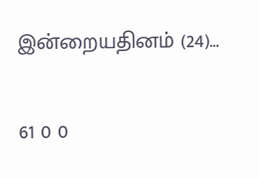இன்றையதினம் (24)…

61 0 0